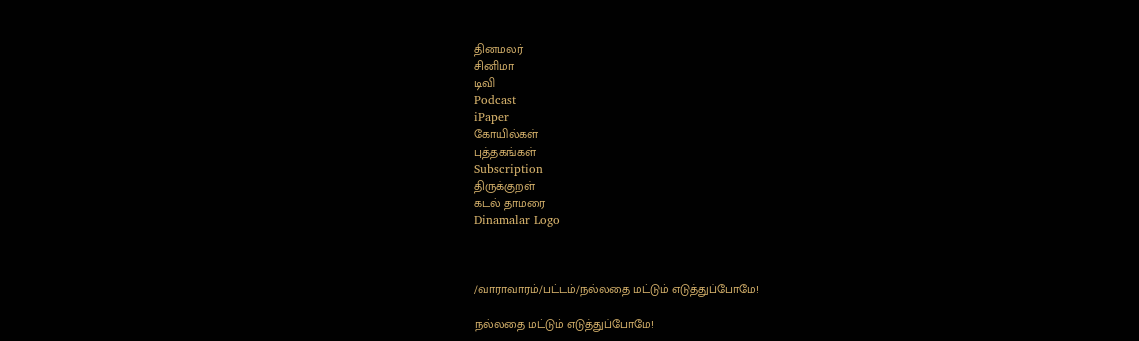தினமலர்
சினிமா
டிவி
Podcast
iPaper
கோயில்கள்
புத்தகங்கள்
Subscription
திருக்குறள்
கடல் தாமரை
Dinamalar Logo



/வாராவாரம்/பட்டம்/நல்லதை மட்டும் எடுத்துப்போமே!

நல்லதை மட்டும் எடுத்துப்போமே!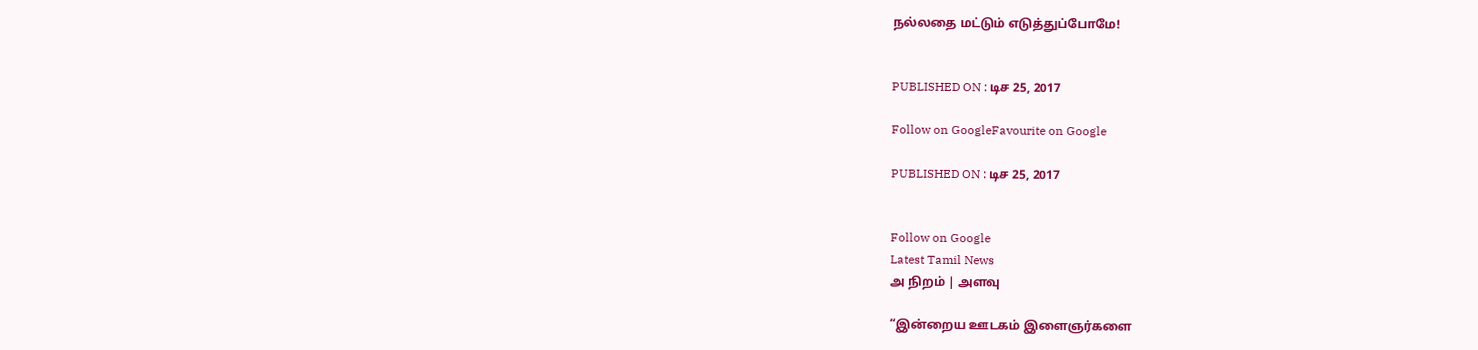நல்லதை மட்டும் எடுத்துப்போமே!


PUBLISHED ON : டிச 25, 2017

Follow on GoogleFavourite on Google

PUBLISHED ON : டிச 25, 2017


Follow on Google
Latest Tamil News
அ நிறம் | அளவு

“இன்றைய ஊடகம் இளைஞர்களை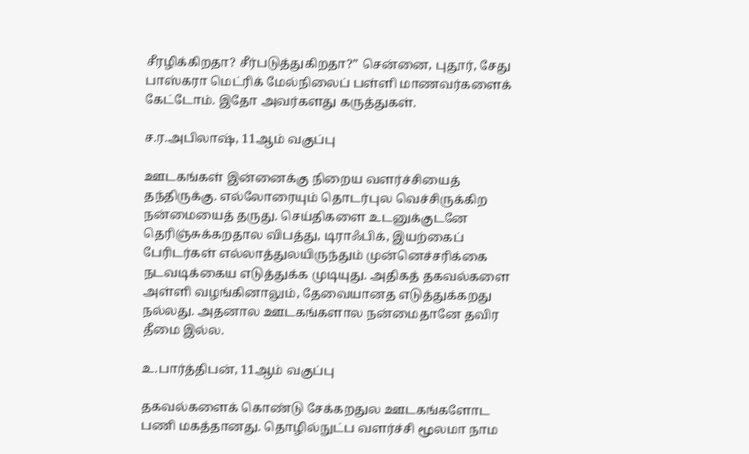சீரழிக்கிறதா? சீர்படுத்துகிறதா?” சென்னை, புதூர், சேது பாஸ்கரா மெட்ரிக் மேல்நிலைப் பள்ளி மாணவர்களைக் கேட்டோம். இதோ அவர்களது கருத்துகள்.

ச.ர.அபிலாஷ், 11ஆம் வகுப்பு

ஊடகங்கள் இன்னைக்கு நிறைய வளர்ச்சியைத் தந்திருக்கு. எல்லோரையும் தொடர்புல வெச்சிருக்கிற நன்மையைத் தருது. செய்திகளை உடனுக்குடனே தெரிஞ்சுக்கறதால விபத்து, டிராஃபிக், இயற்கைப் பேரிடர்கள் எல்லாத்துலயிருந்தும் முன்னெச்சரிக்கை நடவடிக்கைய எடுத்துக்க முடியுது. அதிகத் தகவல்களை அள்ளி வழங்கினாலும், தேவையானத எடுத்துக்கறது நல்லது. அதனால ஊடகங்களால நன்மைதானே தவிர தீமை இல்ல.

உ.பார்த்திபன், 11ஆம் வகுப்பு

தகவல்களைக் கொண்டு சேக்கறதுல ஊடகங்களோட பணி மகத்தானது. தொழில்நுட்ப வளர்ச்சி மூலமா நாம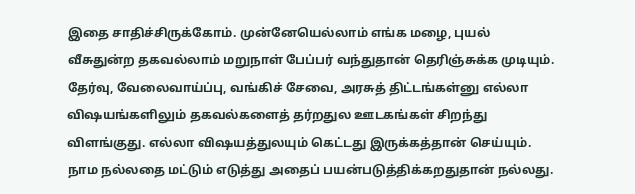இதை சாதிச்சிருக்கோம். முன்னேயெல்லாம் எங்க மழை, புயல் வீசுதுன்ற தகவல்லாம் மறுநாள் பேப்பர் வந்துதான் தெரிஞ்சுக்க முடியும். தேர்வு, வேலைவாய்ப்பு, வங்கிச் சேவை, அரசுத் திட்டங்கள்னு எல்லா விஷயங்களிலும் தகவல்களைத் தர்றதுல ஊடகங்கள் சிறந்து விளங்குது. எல்லா விஷயத்துலயும் கெட்டது இருக்கத்தான் செய்யும். நாம நல்லதை மட்டும் எடுத்து அதைப் பயன்படுத்திக்கறதுதான் நல்லது.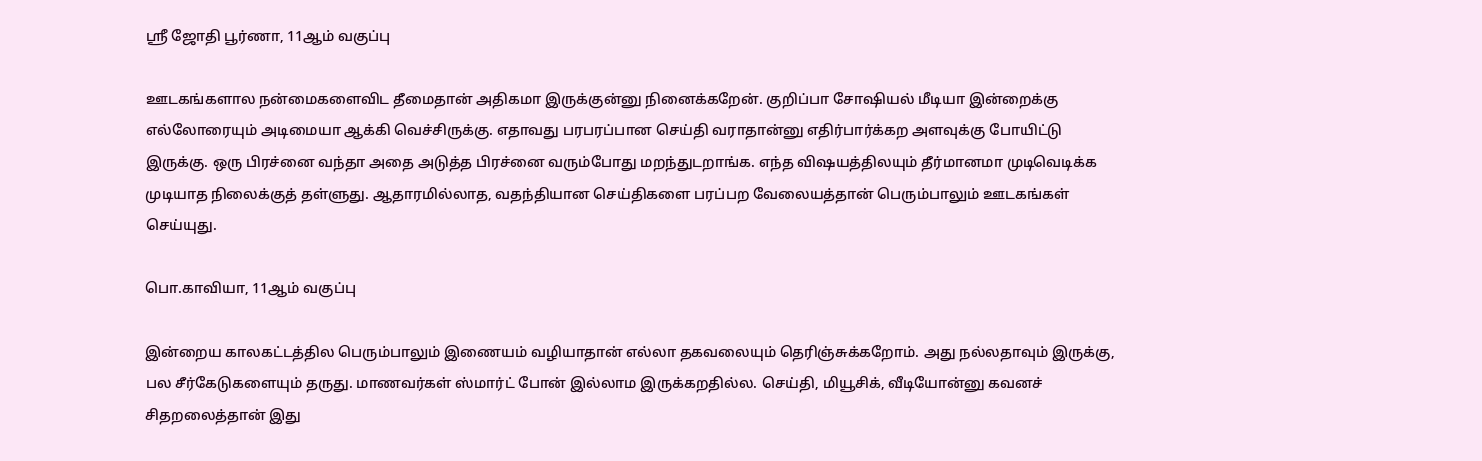ஸ்ரீ ஜோதி பூர்ணா, 11ஆம் வகுப்பு

ஊடகங்களால நன்மைகளைவிட தீமைதான் அதிகமா இருக்குன்னு நினைக்கறேன். குறிப்பா சோஷியல் மீடியா இன்றைக்கு எல்லோரையும் அடிமையா ஆக்கி வெச்சிருக்கு. எதாவது பரபரப்பான செய்தி வராதான்னு எதிர்பார்க்கற அளவுக்கு போயிட்டு இருக்கு. ஒரு பிரச்னை வந்தா அதை அடுத்த பிரச்னை வரும்போது மறந்துடறாங்க. எந்த விஷயத்திலயும் தீர்மானமா முடிவெடிக்க முடியாத நிலைக்குத் தள்ளுது. ஆதாரமில்லாத, வதந்தியான செய்திகளை பரப்பற வேலையத்தான் பெரும்பாலும் ஊடகங்கள் செய்யுது.

பொ.காவியா, 11ஆம் வகுப்பு

இன்றைய காலகட்டத்தில பெரும்பாலும் இணையம் வழியாதான் எல்லா தகவலையும் தெரிஞ்சுக்கறோம். அது நல்லதாவும் இருக்கு, பல சீர்கேடுகளையும் தருது. மாணவர்கள் ஸ்மார்ட் போன் இல்லாம இருக்கறதில்ல. செய்தி, மியூசிக், வீடியோன்னு கவனச் சிதறலைத்தான் இது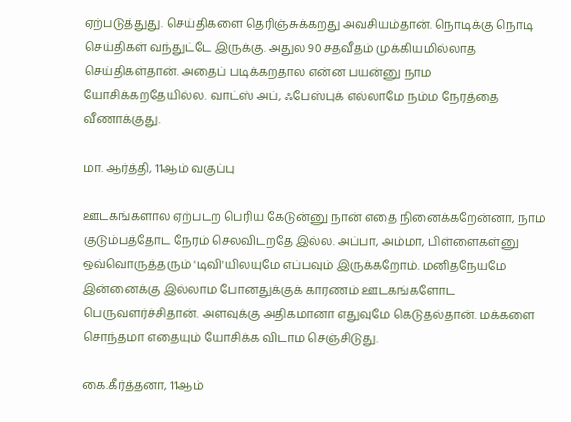ஏற்படுத்துது. செய்திகளை தெரிஞ்சுக்கறது அவசியம்தான். நொடிக்கு நொடி செய்திகள் வந்துட்டே இருக்கு. அதுல 90 சதவீதம் முக்கியமில்லாத செய்திகள்தான். அதைப் படிக்கறதால என்ன பயன்னு நாம யோசிக்கறதேயில்ல. வாட்ஸ் அப், ஃபேஸ்புக் எல்லாமே நம்ம நேரத்தை வீணாக்குது.

மா. ஆர்த்தி, 11ஆம் வகுப்பு

ஊடகங்களால ஏற்படற பெரிய கேடுன்னு நான் எதை நினைக்கறேன்னா, நாம குடும்பத்தோட நேரம் செலவிடறதே இல்ல. அப்பா, அம்மா, பிள்ளைகள்னு ஒவ்வொருத்தரும் 'டிவி'யிலயுமே எப்பவும் இருக்கறோம். மனிதநேயமே இன்னைக்கு இல்லாம போனதுக்குக் காரணம் ஊடகங்களோட பெருவளர்ச்சிதான். அளவுக்கு அதிகமானா எதுவுமே கெடுதல்தான். மக்களை சொந்தமா எதையும் யோசிக்க விடாம செஞ்சிடுது.

கை.கீர்த்தனா, 11ஆம்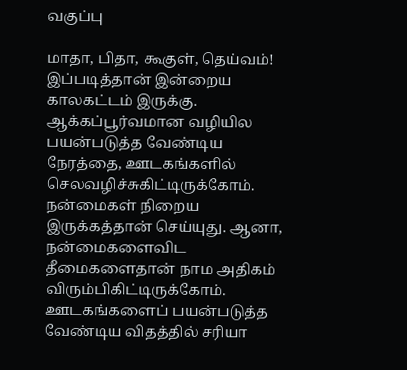வகுப்பு

மாதா, பிதா, கூகுள், தெய்வம்! இப்படித்தான் இன்றைய காலகட்டம் இருக்கு. ஆக்கப்பூர்வமான வழியில பயன்படுத்த வேண்டிய நேரத்தை, ஊடகங்களில் செலவழிச்சுகிட்டிருக்கோம். நன்மைகள் நிறைய இருக்கத்தான் செய்யுது. ஆனா, நன்மைகளைவிட தீமைகளைதான் நாம அதிகம் விரும்பிகிட்டிருக்கோம். ஊடகங்களைப் பயன்படுத்த வேண்டிய விதத்தில் சரியா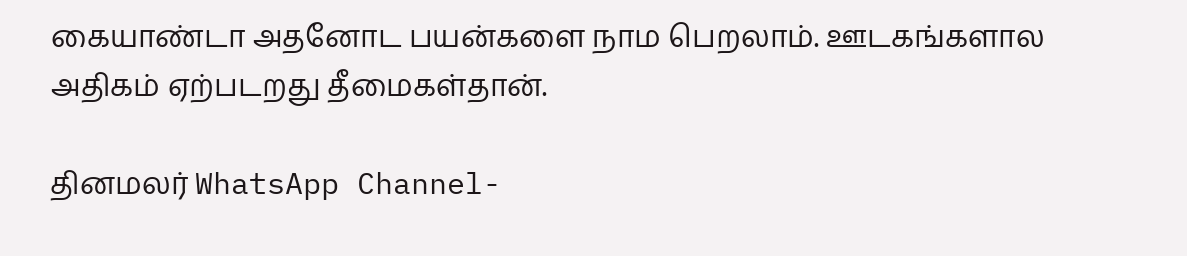கையாண்டா அதனோட பயன்களை நாம பெறலாம். ஊடகங்களால அதிகம் ஏற்படறது தீமைகள்தான்.

தினமலர் WhatsApp Channel-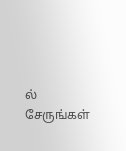ல் சேருங்கள்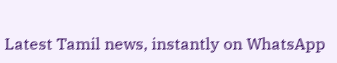Latest Tamil news, instantly on WhatsApp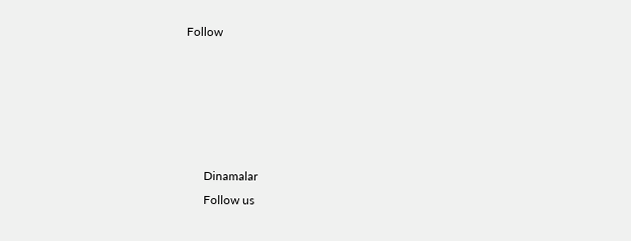Follow





      Dinamalar
      Follow us